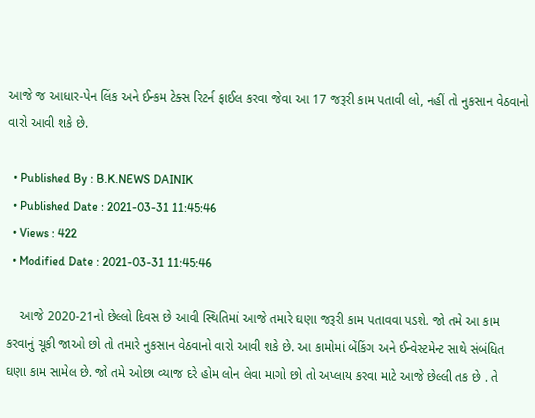આજે જ આધાર-પેન લિંક અને ઈન્કમ ટેક્સ રિટર્ન ફાઈલ કરવા જેવા આ 17 જરૂરી કામ પતાવી લો, નહીં તો નુકસાન વેઠવાનો વારો આવી શકે છે.

  • Published By : B.K.NEWS DAINIK
  • Published Date : 2021-03-31 11:45:46
  • Views : 422
  • Modified Date : 2021-03-31 11:45:46

    આજે 2020-21નો છેલ્લો દિવસ છે આવી સ્થિતિમાં આજે તમારે ઘણા જરૂરી કામ પતાવવા પડશે. જો તમે આ કામ કરવાનું ચૂકી જાઓ છો તો તમારે નુકસાન વેઠવાનો વારો આવી શકે છે. આ કામોમાં બેંકિંગ અને ઈન્વેસ્ટમેન્ટ સાથે સંબંધિત ઘણા કામ સામેલ છે. જો તમે ઓછા વ્યાજ દરે હોમ લોન લેવા માગો છો તો અપ્લાય કરવા માટે આજે છેલ્લી તક છે . તે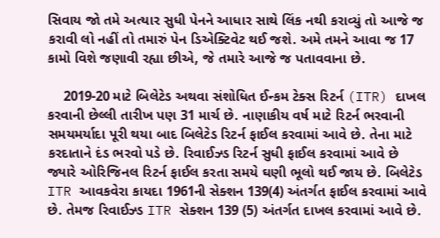સિવાય જો તમે અત્યાર સુધી પેનને આધાર સાથે લિંક નથી કરાવ્યું તો આજે જ કરાવી લો નહીં તો તમારું પેન ડિએક્ટિવેટ થઈ જશે. અમે તમને આવા જ 17 કામો વિશે જણાવી રહ્યા છીએ, જે તમારે આજે જ પતાવવાના છે.

    2019-20 માટે બિલેટેડ અથવા સંશોધિત ઈન્કમ ટેક્સ રિટર્ન (ITR) દાખલ કરવાની છેલ્લી તારીખ પણ 31 માર્ચ છે. નાણાકીય વર્ષ માટે રિટર્ન ભરવાની સમયમર્યાદા પૂરી થયા બાદ બિલેટેડ રિટર્ન ફાઈલ કરવામાં આવે છે. તેના માટે કરદાતાને દંડ ભરવો પડે છે. રિવાઈઝ્ડ રિટર્ન સુધી ફાઈલ કરવામાં આવે છે જ્યારે ઓરિજિનલ રિટર્ન ફાઈલ કરતા સમયે ઘણી ભૂલો થઈ જાય છે. બિલેટેડ ITR આવકવેરા કાયદા 1961ની સેક્શન 139(4) અંતર્ગત ફાઈલ કરવામાં આવે છે. તેમજ રિવાઈઝ્ડ ITR સેક્શન 139 (5) અંતર્ગત દાખલ કરવામાં આવે છે.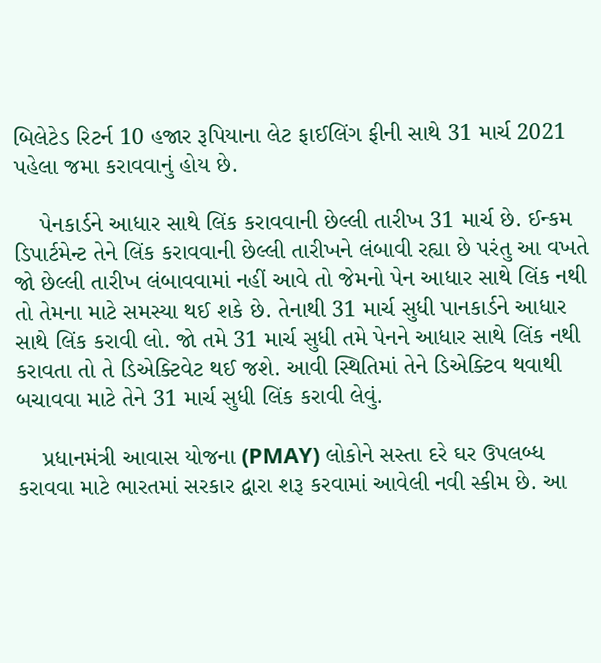બિલેટેડ રિટર્ન 10 હજાર રૂપિયાના લેટ ફાઈલિંગ ફીની સાથે 31 માર્ચ 2021 પહેલા જમા કરાવવાનું હોય છે.

    પેનકાર્ડને આધાર સાથે લિંક કરાવવાની છેલ્લી તારીખ 31 માર્ચ છે. ઈન્કમ ડિપાર્ટમેન્ટ તેને લિંક કરાવવાની છેલ્લી તારીખને લંબાવી રહ્યા છે પરંતુ આ વખતે જો છેલ્લી તારીખ લંબાવવામાં નહીં આવે તો જેમનો પેન આધાર સાથે લિંક નથી તો તેમના માટે સમસ્યા થઈ શકે છે. તેનાથી 31 માર્ચ સુધી પાનકાર્ડને આધાર સાથે લિંક કરાવી લો. જો તમે 31 માર્ચ સુધી તમે પેનને આધાર સાથે લિંક નથી કરાવતા તો તે ડિએક્ટિવેટ થઈ જશે. આવી સ્થિતિમાં તેને ડિએક્ટિવ થવાથી બચાવવા માટે તેને 31 માર્ચ સુધી લિંક કરાવી લેવું.

    પ્રધાનમંત્રી આવાસ યોજના (PMAY) લોકોને સસ્તા દરે ઘર ઉપલબ્ધ કરાવવા માટે ભારતમાં સરકાર દ્વારા શરૂ કરવામાં આવેલી નવી સ્કીમ છે. આ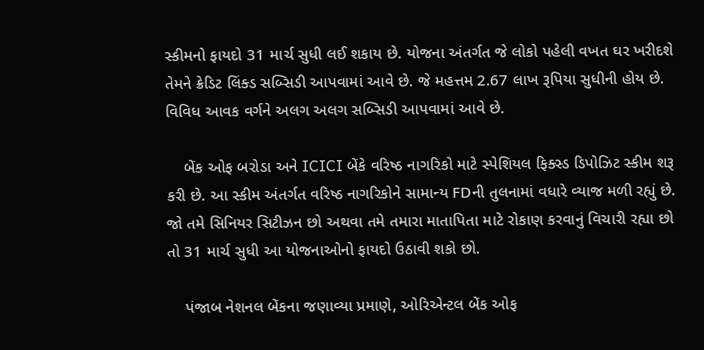સ્કીમનો ફાયદો 31 માર્ચ સુધી લઈ શકાય છે. યોજના અંતર્ગત જે લોકો પહેલી વખત ઘર ખરીદશે તેમને ક્રેડિટ લિંક્ડ સબ્સિડી આપવામાં આવે છે. જે મહત્તમ 2.67 લાખ રૂપિયા સુધીની હોય છે. વિવિધ આવક વર્ગને અલગ અલગ સબ્સિડી આપવામાં આવે છે.

    બેંક ઓફ બરોડા અને ICICI બેંકે વરિષ્ઠ નાગરિકો માટે સ્પેશિયલ ફિક્સ્ડ ડિપોઝિટ સ્કીમ શરૂ કરી છે. આ સ્કીમ અંતર્ગત વરિષ્ઠ નાગરિકોને સામાન્ય FDની તુલનામાં વધારે વ્યાજ મળી રહ્યું છે. જો તમે સિનિયર સિટીઝન છો અથવા તમે તમારા માતાપિતા માટે રોકાણ કરવાનું વિચારી રહ્યા છો તો 31 માર્ચ સુધી આ યોજનાઓનો ફાયદો ઉઠાવી શકો છો.

    પંજાબ નેશનલ બેંકના જણાવ્યા પ્રમાણે, ઓરિએન્ટલ બેંક ઓફ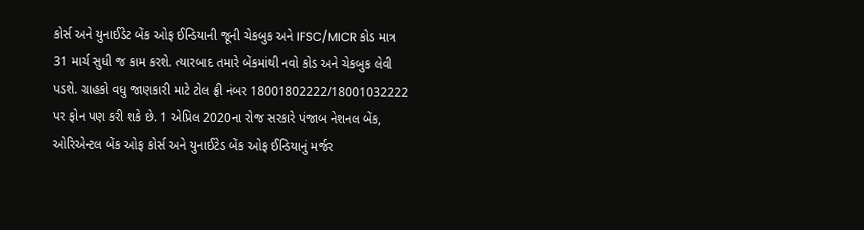કોર્સ અને યુનાઈડેટ બેંક ઓફ ઈન્ડિયાની જૂની ચેકબુક અને IFSC/MICR કોડ માત્ર 31 માર્ચ સુધી જ કામ કરશે. ત્યારબાદ તમારે બેંકમાંથી નવો કોડ અને ચેકબુક લેવી પડશે. ગ્રાહકો વધુ જાણકારી માટે ટોલ ફ્રી નંબર 18001802222/18001032222 પર ફોન પણ કરી શકે છે. 1 એપ્રિલ 2020ના રોજ સરકારે પંજાબ નેશનલ બેંક, ઓરિએન્ટલ બેંક ઓફ કોર્સ અને યુનાઈટેડ બેંક ઓફ ઈન્ડિયાનું મર્જર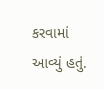કરવામાં આવ્યું હતું.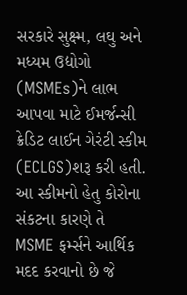સરકારે સુક્ષ્મ, લઘુ અને મધ્યમ ઉદ્યોગો (MSMEs)ને લાભ આપવા માટે ઈમર્જન્સી ક્રેડિટ લાઈન ગેરંટી સ્કીમ (ECLGS)શરૂ કરી હતી. આ સ્કીમનો હેતુ કોરોના સંકટના કારણે તે MSME ફર્મ્સને આર્થિક મદદ કરવાનો છે જે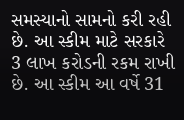સમસ્યાનો સામનો કરી રહી છે. આ સ્કીમ માટે સરકારે 3 લાખ કરોડની રકમ રાખી છે. આ સ્કીમ આ વર્ષે 31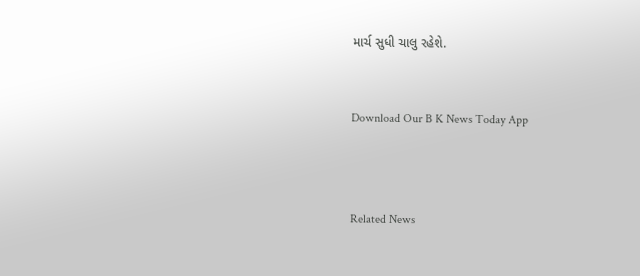માર્ચ સુધી ચાલુ રહેશે.


Download Our B K News Today App



Related News